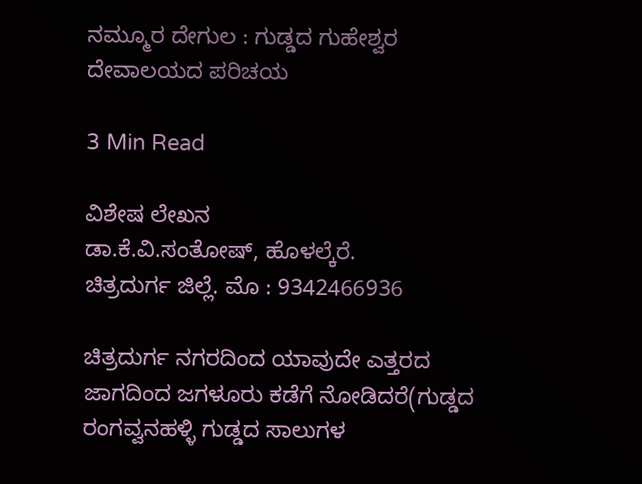ನಮ್ಮೂರ ದೇಗುಲ : ಗುಡ್ಡದ ಗುಹೇಶ್ವರ ದೇವಾಲಯದ ಪರಿಚಯ

3 Min Read

ವಿಶೇಷ ಲೇಖನ
ಡಾ.ಕೆ.ವಿ.ಸಂತೋಷ್, ಹೊಳಲ್ಕೆರೆ.
ಚಿತ್ರದುರ್ಗ ಜಿಲ್ಲೆ. ಮೊ : 9342466936

ಚಿತ್ರದುರ್ಗ ನಗರದಿಂದ ಯಾವುದೇ ಎತ್ತರದ ಜಾಗದಿಂದ ಜಗಳೂರು ಕಡೆಗೆ ನೋಡಿದರೆ(ಗುಡ್ಡದ ರಂಗವ್ವನಹಳ್ಳಿ ಗುಡ್ಡದ ಸಾಲುಗಳ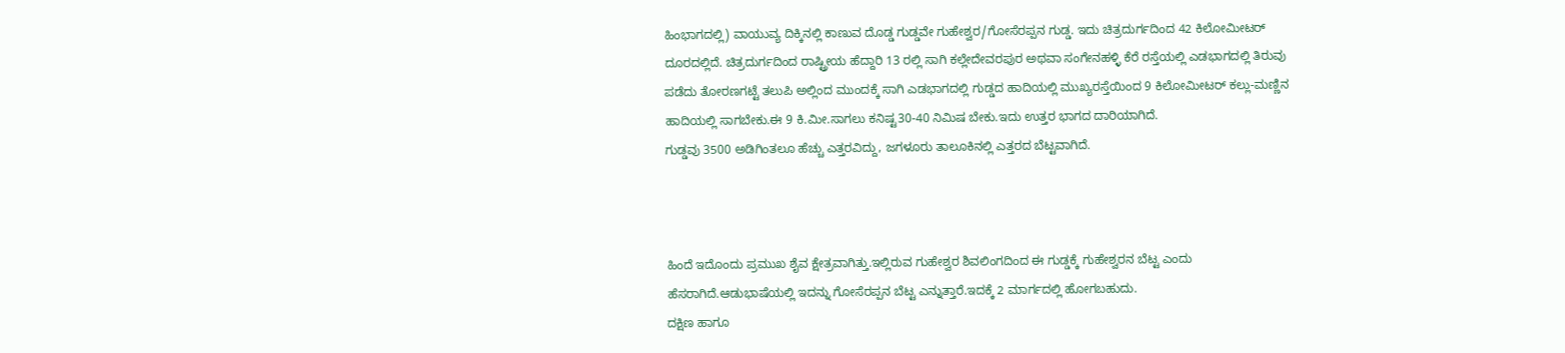ಹಿಂಭಾಗದಲ್ಲಿ) ವಾಯುವ್ಯ ದಿಕ್ಕಿನಲ್ಲಿ ಕಾಣುವ ದೊಡ್ಡ ಗುಡ್ಡವೇ ಗುಹೇಶ್ವರ/ಗೋಸೆರಪ್ಪನ ಗುಡ್ಡ. ಇದು ಚಿತ್ರದುರ್ಗದಿಂದ 42 ಕಿಲೋಮೀಟರ್ ದೂರದಲ್ಲಿದೆ. ಚಿತ್ರದುರ್ಗದಿಂದ ರಾಷ್ಟ್ರೀಯ ಹೆದ್ದಾರಿ 13 ರಲ್ಲಿ ಸಾಗಿ ಕಲ್ಲೇದೇವರಪುರ ಅಥವಾ ಸಂಗೇನಹಳ್ಳಿ ಕೆರೆ ರಸ್ತೆಯಲ್ಲಿ ಎಡಭಾಗದಲ್ಲಿ ತಿರುವು ಪಡೆದು ತೋರಣಗಟ್ಟೆ ತಲುಪಿ ಅಲ್ಲಿಂದ ಮುಂದಕ್ಕೆ ಸಾಗಿ ಎಡಭಾಗದಲ್ಲಿ ಗುಡ್ಡದ ಹಾದಿಯಲ್ಲಿ ಮುಖ್ಯರಸ್ತೆಯಿಂದ 9 ಕಿಲೋಮೀಟರ್ ಕಲ್ಲು-ಮಣ್ಣಿನ ಹಾದಿಯಲ್ಲಿ ಸಾಗಬೇಕು.ಈ 9 ಕಿ.ಮೀ.ಸಾಗಲು ಕನಿಷ್ಟ30-40 ನಿಮಿಷ ಬೇಕು.ಇದು ಉತ್ತರ ಭಾಗದ ದಾರಿಯಾಗಿದೆ.
ಗುಡ್ಡವು 3500 ಅಡಿಗಿಂತಲೂ ಹೆಚ್ಚು ಎತ್ತರವಿದ್ದು, ಜಗಳೂರು ತಾಲೂಕಿನಲ್ಲಿ ಎತ್ತರದ ಬೆಟ್ಟವಾಗಿದೆ.



ಹಿಂದೆ ಇದೊಂದು ಪ್ರಮುಖ ಶೈವ ಕ್ಷೇತ್ರವಾಗಿತ್ತು.ಇಲ್ಲಿರುವ ಗುಹೇಶ್ವರ ಶಿವಲಿಂಗದಿಂದ ಈ ಗುಡ್ಡಕ್ಕೆ ಗುಹೇಶ್ವರನ ಬೆಟ್ಟ ಎಂದು ಹೆಸರಾಗಿದೆ.ಆಡುಭಾಷೆಯಲ್ಲಿ ಇದನ್ನು ಗೋಸೆರಪ್ಪನ ಬೆಟ್ಟ ಎನ್ನುತ್ತಾರೆ.ಇದಕ್ಕೆ 2 ಮಾರ್ಗದಲ್ಲಿ ಹೋಗಬಹುದು.
ದಕ್ಷಿಣ ಹಾಗೂ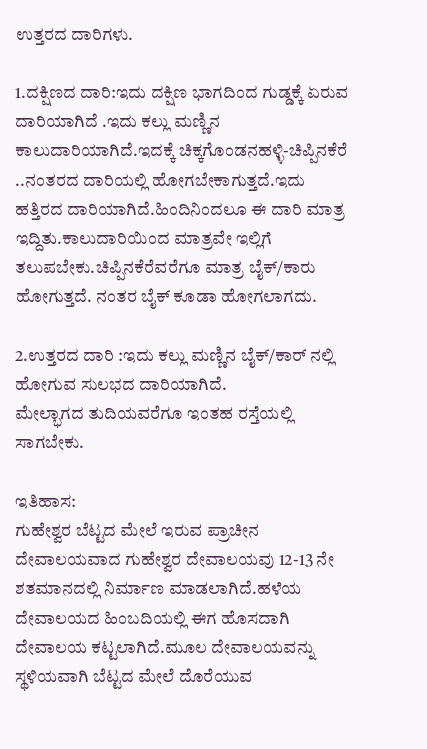ಉತ್ತರದ ದಾರಿಗಳು.

1.ದಕ್ಷಿಣದ ದಾರಿ:ಇದು ದಕ್ಷಿಣ ಭಾಗದಿಂದ ಗುಡ್ಡಕ್ಕೆ ಏರುವ ದಾರಿಯಾಗಿದೆ .ಇದು ಕಲ್ಲು ಮಣ್ಣಿನ ಕಾಲುದಾರಿಯಾಗಿದೆ.ಇದಕ್ಕೆ ಚಿಕ್ಕಗೊಂಡನಹಳ್ಳಿ-ಚಿಪ್ಪಿನಕೆರೆ ..ನಂತರದ ದಾರಿಯಲ್ಲಿ ಹೋಗಬೇಕಾಗುತ್ತದೆ.ಇದು ಹತ್ತಿರದ ದಾರಿಯಾಗಿದೆ.ಹಿಂದಿನಿಂದಲೂ ಈ ದಾರಿ ಮಾತ್ರ ಇದ್ದಿತು.ಕಾಲುದಾರಿಯಿಂದ ಮಾತ್ರವೇ ಇಲ್ಲಿಗೆ ತಲುಪಬೇಕು.ಚಿಪ್ಪಿನಕೆರೆವರೆಗೂ ಮಾತ್ರ ಬೈಕ್/ಕಾರು ಹೋಗುತ್ತದೆ. ನಂತರ ಬೈಕ್ ಕೂಡಾ ಹೋಗಲಾಗದು.

2.ಉತ್ತರದ ದಾರಿ :ಇದು ಕಲ್ಲು ಮಣ್ಣಿನ ಬೈಕ್/ಕಾರ್ ನಲ್ಲಿ ಹೋಗುವ ಸುಲಭದ ದಾರಿಯಾಗಿದೆ.
ಮೇಲ್ಭಾಗದ ತುದಿಯವರೆಗೂ ಇಂತಹ ರಸ್ತೆಯಲ್ಲಿ ಸಾಗಬೇಕು.

ಇತಿಹಾಸ:
ಗುಹೇಶ್ವರ ಬೆಟ್ಟದ ಮೇಲೆ ಇರುವ ಪ್ರಾಚೀನ ದೇವಾಲಯವಾದ ಗುಹೇಶ್ವರ ದೇವಾಲಯವು 12-13 ನೇ ಶತಮಾನದಲ್ಲಿ ನಿರ್ಮಾಣ ಮಾಡಲಾಗಿದೆ.ಹಳೆಯ ದೇವಾಲಯದ ಹಿಂಬದಿಯಲ್ಲಿ ಈಗ ಹೊಸದಾಗಿ ದೇವಾಲಯ ಕಟ್ಟಲಾಗಿದೆ.ಮೂಲ ದೇವಾಲಯವನ್ನು ಸ್ಥಳಿಯವಾಗಿ ಬೆಟ್ಟದ ಮೇಲೆ ದೊರೆಯುವ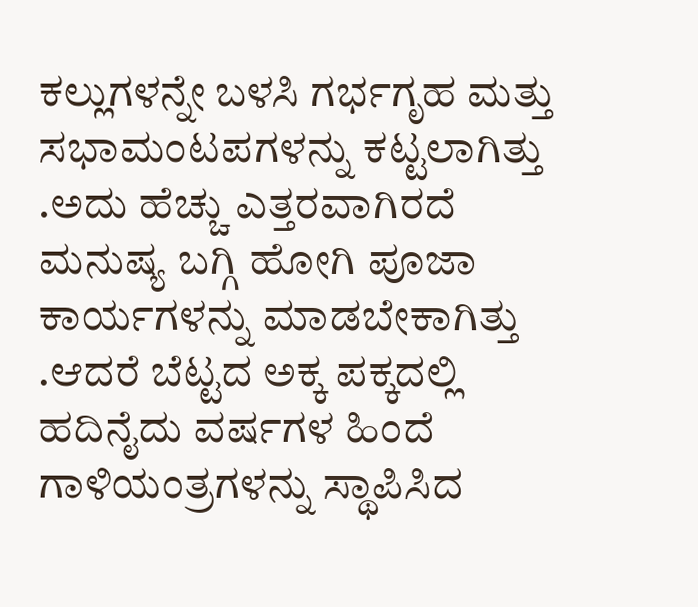ಕಲ್ಲುಗಳನ್ನೇ ಬಳಸಿ ಗರ್ಭಗೃಹ ಮತ್ತು ಸಭಾಮಂಟಪಗಳನ್ನು ಕಟ್ಟಲಾಗಿತ್ತು .ಅದು ಹೆಚ್ಚು ಎತ್ತರವಾಗಿರದೆ ಮನುಷ್ಯ ಬಗ್ಗಿ ಹೋಗಿ ಪೂಜಾ ಕಾರ್ಯಗಳನ್ನು ಮಾಡಬೇಕಾಗಿತ್ತು .ಆದರೆ ಬೆಟ್ಟದ ಅಕ್ಕ ಪಕ್ಕದಲ್ಲಿ ಹದಿನೈದು ವರ್ಷಗಳ ಹಿಂದೆ ಗಾಳಿಯಂತ್ರಗಳನ್ನು ಸ್ಥಾಪಿಸಿದ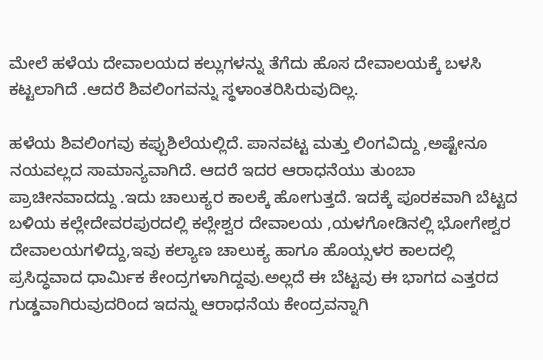ಮೇಲೆ ಹಳೆಯ ದೇವಾಲಯದ ಕಲ್ಲುಗಳನ್ನು ತೆಗೆದು ಹೊಸ ದೇವಾಲಯಕ್ಕೆ ಬಳಸಿ ಕಟ್ಟಲಾಗಿದೆ .ಆದರೆ ಶಿವಲಿಂಗವನ್ನು ಸ್ಥಳಾಂತರಿಸಿರುವುದಿಲ್ಲ.

ಹಳೆಯ ಶಿವಲಿಂಗವು ಕಪ್ಪುಶಿಲೆಯಲ್ಲಿದೆ. ಪಾನವಟ್ಟ ಮತ್ತು ಲಿಂಗವಿದ್ದು ,ಅಷ್ಟೇನೂ ನಯವಲ್ಲದ ಸಾಮಾನ್ಯವಾಗಿದೆ. ಆದರೆ ಇದರ ಆರಾಧನೆಯು ತುಂಬಾ ಪ್ರಾಚೀನವಾದದ್ದು .ಇದು ಚಾಲುಕ್ಯರ ಕಾಲಕ್ಕೆ ಹೋಗುತ್ತದೆ. ಇದಕ್ಕೆ ಪೂರಕವಾಗಿ ಬೆಟ್ಟದ ಬಳಿಯ ಕಲ್ಲೇದೇವರಪುರದಲ್ಲಿ ಕಲ್ಲೇಶ್ವರ ದೇವಾಲಯ ,ಯಳಗೋಡಿನಲ್ಲಿ ಭೋಗೇಶ್ವರ ದೇವಾಲಯಗಳಿದ್ದು,ಇವು ಕಲ್ಯಾಣ ಚಾಲುಕ್ಯ ಹಾಗೂ ಹೊಯ್ಸಳರ ಕಾಲದಲ್ಲಿ ಪ್ರಸಿದ್ಧವಾದ ಧಾರ್ಮಿಕ ಕೇಂದ್ರಗಳಾಗಿದ್ದವು.ಅಲ್ಲದೆ ಈ ಬೆಟ್ಟವು ಈ ಭಾಗದ ಎತ್ತರದ ಗುಡ್ಡವಾಗಿರುವುದರಿಂದ ಇದನ್ನು ಆರಾಧನೆಯ ಕೇಂದ್ರವನ್ನಾಗಿ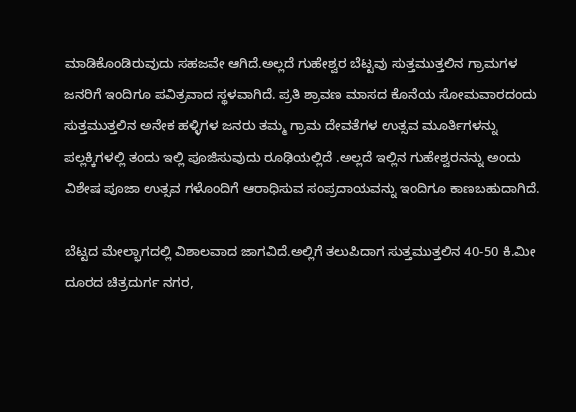ಮಾಡಿಕೊಂಡಿರುವುದು ಸಹಜವೇ ಆಗಿದೆ.ಅಲ್ಲದೆ ಗುಹೇಶ್ವರ ಬೆಟ್ಟವು ಸುತ್ತಮುತ್ತಲಿನ ಗ್ರಾಮಗಳ ಜನರಿಗೆ ಇಂದಿಗೂ ಪವಿತ್ರವಾದ ಸ್ಥಳವಾಗಿದೆ. ಪ್ರತಿ ಶ್ರಾವಣ ಮಾಸದ ಕೊನೆಯ ಸೋಮವಾರದಂದು ಸುತ್ತಮುತ್ತಲಿನ ಅನೇಕ ಹಳ್ಳಿಗಳ ಜನರು ತಮ್ಮ ಗ್ರಾಮ ದೇವತೆಗಳ ಉತ್ಸವ ಮೂರ್ತಿಗಳನ್ನು ಪಲ್ಲಕ್ಕಿಗಳಲ್ಲಿ ತಂದು ಇಲ್ಲಿ ಪೂಜಿಸುವುದು ರೂಢಿಯಲ್ಲಿದೆ .ಅಲ್ಲದೆ ಇಲ್ಲಿನ ಗುಹೇಶ್ವರನನ್ನು ಅಂದು ವಿಶೇಷ ಪೂಜಾ ಉತ್ಸವ ಗಳೊಂದಿಗೆ ಆರಾಧಿಸುವ ಸಂಪ್ರದಾಯವನ್ನು ಇಂದಿಗೂ ಕಾಣಬಹುದಾಗಿದೆ.

ಬೆಟ್ಟದ ಮೇಲ್ಭಾಗದಲ್ಲಿ ವಿಶಾಲವಾದ ಜಾಗವಿದೆ.ಅಲ್ಲಿಗೆ ತಲುಪಿದಾಗ ಸುತ್ತಮುತ್ತಲಿನ 40-50 ಕಿ.ಮೀ ದೂರದ ಚಿತ್ರದುರ್ಗ ನಗರ,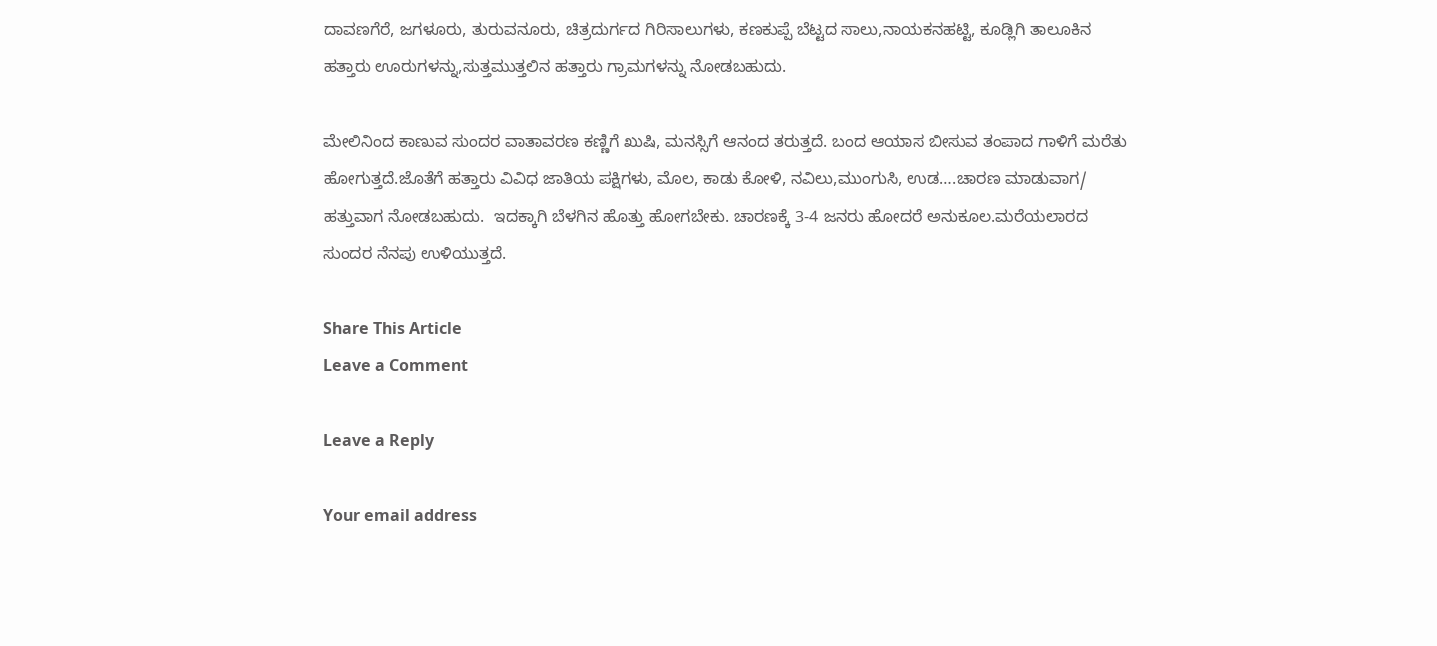ದಾವಣಗೆರೆ, ಜಗಳೂರು, ತುರುವನೂರು, ಚಿತ್ರದುರ್ಗದ ಗಿರಿಸಾಲುಗಳು, ಕಣಕುಪ್ಪೆ ಬೆಟ್ಟದ ಸಾಲು,ನಾಯಕನಹಟ್ಟಿ, ಕೂಡ್ಲಿಗಿ ತಾಲೂಕಿನ ಹತ್ತಾರು ಊರುಗಳನ್ನು,ಸುತ್ತಮುತ್ತಲಿನ ಹತ್ತಾರು ಗ್ರಾಮಗಳನ್ನು ನೋಡಬಹುದು.

ಮೇಲಿನಿಂದ ಕಾಣುವ ಸುಂದರ ವಾತಾವರಣ ಕಣ್ಣಿಗೆ ಖುಷಿ, ಮನಸ್ಸಿಗೆ ಆನಂದ ತರುತ್ತದೆ. ಬಂದ ಆಯಾಸ ಬೀಸುವ ತಂಪಾದ ಗಾಳಿಗೆ ಮರೆತು ಹೋಗುತ್ತದೆ.ಜೊತೆಗೆ ಹತ್ತಾರು ವಿವಿಧ ಜಾತಿಯ ಪಕ್ಷಿಗಳು, ಮೊಲ, ಕಾಡು ಕೋಳಿ, ನವಿಲು,ಮುಂಗುಸಿ, ಉಡ….ಚಾರಣ ಮಾಡುವಾಗ/ ಹತ್ತುವಾಗ ನೋಡಬಹುದು.  ಇದಕ್ಕಾಗಿ ಬೆಳಗಿನ ಹೊತ್ತು ಹೋಗಬೇಕು. ಚಾರಣಕ್ಕೆ 3-4 ಜನರು ಹೋದರೆ ಅನುಕೂಲ.ಮರೆಯಲಾರದ ಸುಂದರ ನೆನಪು ಉಳಿಯುತ್ತದೆ.

Share This Article
Leave a Comment

Leave a Reply

Your email address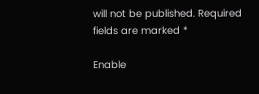will not be published. Required fields are marked *

Enable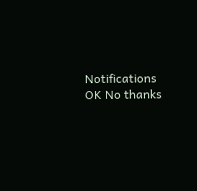Notifications OK No thanks